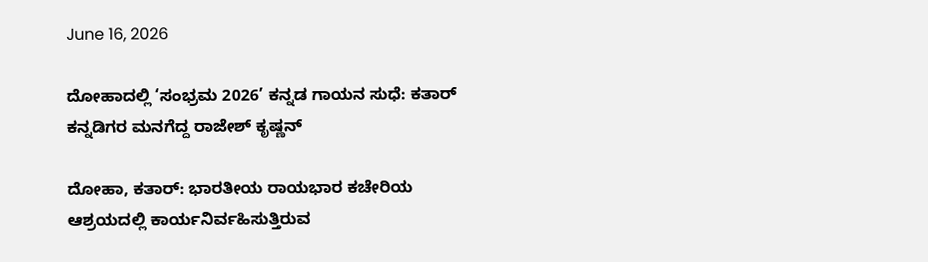June 16, 2026

ದೋಹಾದಲ್ಲಿ ‘ಸಂಭ್ರಮ 2026’ ಕನ್ನಡ ಗಾಯನ ಸುಧೆ: ಕತಾರ್ ಕನ್ನಡಿಗರ ಮನಗೆದ್ದ ರಾಜೇಶ್ ಕೃಷ್ಣನ್

ದೋಹಾ, ಕತಾರ್: ಭಾರತೀಯ ರಾಯಭಾರ ಕಚೇರಿಯ ಆಶ್ರಯದಲ್ಲಿ ಕಾರ್ಯನಿರ್ವಹಿಸುತ್ತಿರುವ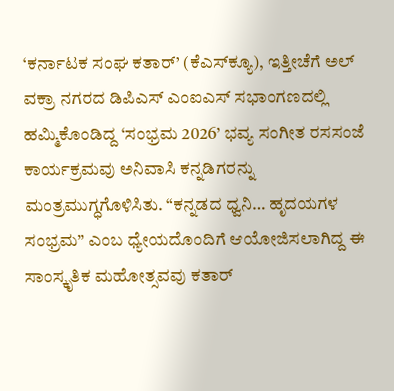‘ಕರ್ನಾಟಕ ಸಂಘ ಕತಾರ್’ (ಕೆಎಸ್‍ಕ್ಯೂ), ಇತ್ತೀಚೆಗೆ ಅಲ್ ವಕ್ರಾ ನಗರದ ಡಿಪಿಎಸ್ ಎಂಐಎಸ್ ಸಭಾಂಗಣದಲ್ಲಿ ಹಮ್ಮಿಕೊಂಡಿದ್ದ ‘ಸಂಭ್ರಮ 2026’ ಭವ್ಯ ಸಂಗೀತ ರಸಸಂಜೆ ಕಾರ್ಯಕ್ರಮವು ಅನಿವಾಸಿ ಕನ್ನಡಿಗರನ್ನು ಮಂತ್ರಮುಗ್ಧಗೊಳಿಸಿತು. “ಕನ್ನಡದ ಧ್ವನಿ… ಹೃದಯಗಳ ಸಂಭ್ರಮ” ಎಂಬ ಧ್ಯೇಯದೊಂದಿಗೆ ಆಯೋಜಿಸಲಾಗಿದ್ದ ಈ ಸಾಂಸ್ಕೃತಿಕ ಮಹೋತ್ಸವವು ಕತಾರ್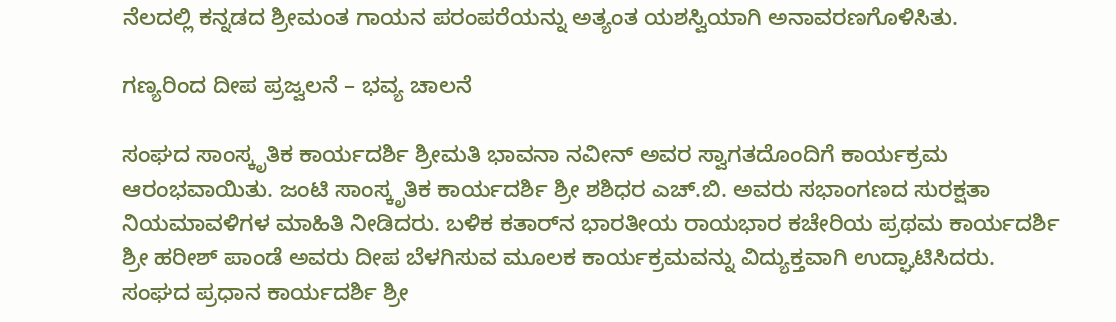ನೆಲದಲ್ಲಿ ಕನ್ನಡದ ಶ್ರೀಮಂತ ಗಾಯನ ಪರಂಪರೆಯನ್ನು ಅತ್ಯಂತ ಯಶಸ್ವಿಯಾಗಿ ಅನಾವರಣಗೊಳಿಸಿತು.

ಗಣ್ಯರಿಂದ ದೀಪ ಪ್ರಜ್ವಲನೆ – ಭವ್ಯ ಚಾಲನೆ

ಸಂಘದ ಸಾಂಸ್ಕೃತಿಕ ಕಾರ್ಯದರ್ಶಿ ಶ್ರೀಮತಿ ಭಾವನಾ ನವೀನ್ ಅವರ ಸ್ವಾಗತದೊಂದಿಗೆ ಕಾರ್ಯಕ್ರಮ ಆರಂಭವಾಯಿತು. ಜಂಟಿ ಸಾಂಸ್ಕೃತಿಕ ಕಾರ್ಯದರ್ಶಿ ಶ್ರೀ ಶಶಿಧರ ಎಚ್.ಬಿ. ಅವರು ಸಭಾಂಗಣದ ಸುರಕ್ಷತಾ ನಿಯಮಾವಳಿಗಳ ಮಾಹಿತಿ ನೀಡಿದರು. ಬಳಿಕ ಕತಾರ್‌ನ ಭಾರತೀಯ ರಾಯಭಾರ ಕಚೇರಿಯ ಪ್ರಥಮ ಕಾರ್ಯದರ್ಶಿ ಶ್ರೀ ಹರೀಶ್ ಪಾಂಡೆ ಅವರು ದೀಪ ಬೆಳಗಿಸುವ ಮೂಲಕ ಕಾರ್ಯಕ್ರಮವನ್ನು ವಿದ್ಯುಕ್ತವಾಗಿ ಉದ್ಘಾಟಿಸಿದರು.
ಸಂಘದ ಪ್ರಧಾನ ಕಾರ್ಯದರ್ಶಿ ಶ್ರೀ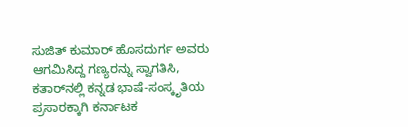ಸುಜಿತ್ ಕುಮಾರ್ ಹೊಸದುರ್ಗ ಅವರು ಆಗಮಿಸಿದ್ದ ಗಣ್ಯರನ್ನು ಸ್ವಾಗತಿಸಿ, ಕತಾರ್‌ನಲ್ಲಿ ಕನ್ನಡ ಭಾಷೆ-ಸಂಸ್ಕೃತಿಯ ಪ್ರಸಾರಕ್ಕಾಗಿ ಕರ್ನಾಟಕ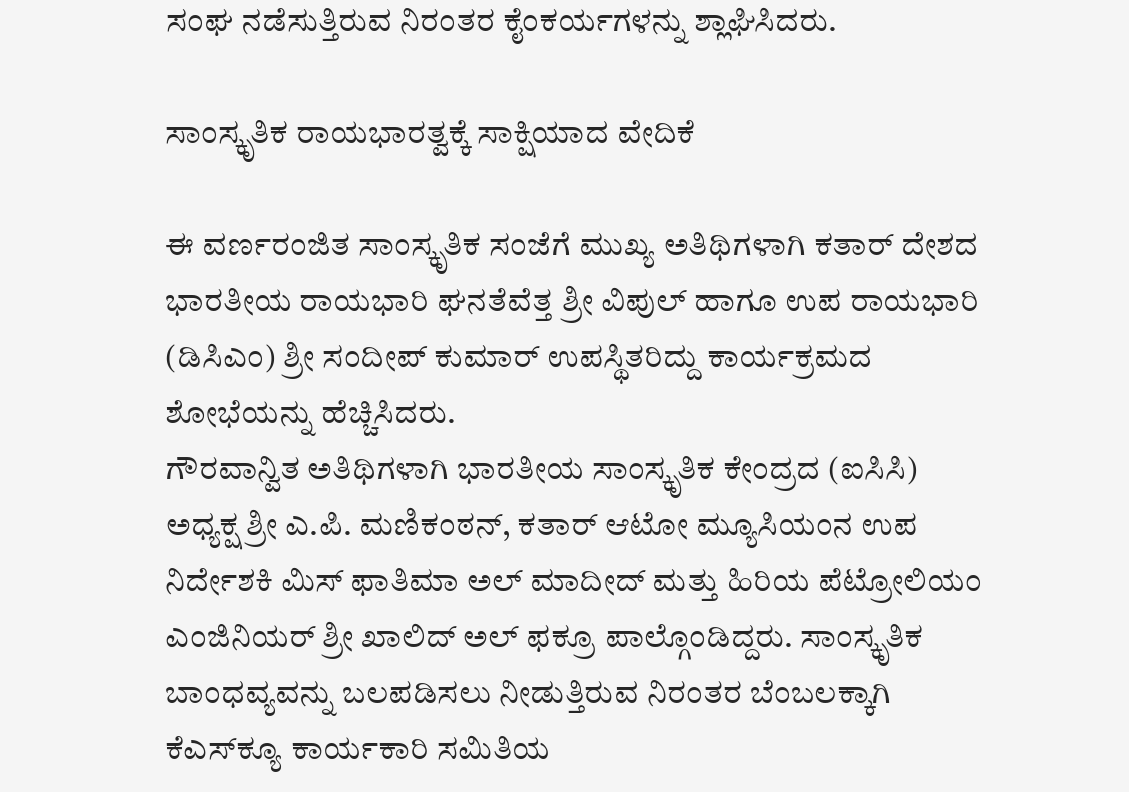ಸಂಘ ನಡೆಸುತ್ತಿರುವ ನಿರಂತರ ಕೈಂಕರ್ಯಗಳನ್ನು ಶ್ಲಾಘಿಸಿದರು.

ಸಾಂಸ್ಕೃತಿಕ ರಾಯಭಾರತ್ವಕ್ಕೆ ಸಾಕ್ಷಿಯಾದ ವೇದಿಕೆ

ಈ ವರ್ಣರಂಜಿತ ಸಾಂಸ್ಕೃತಿಕ ಸಂಜೆಗೆ ಮುಖ್ಯ ಅತಿಥಿಗಳಾಗಿ ಕತಾರ್ ದೇಶದ ಭಾರತೀಯ ರಾಯಭಾರಿ ಘನತೆವೆತ್ತ ಶ್ರೀ ವಿಪುಲ್ ಹಾಗೂ ಉಪ ರಾಯಭಾರಿ (ಡಿಸಿಎಂ) ಶ್ರೀ ಸಂದೀಪ್ ಕುಮಾರ್ ಉಪಸ್ಥಿತರಿದ್ದು ಕಾರ್ಯಕ್ರಮದ ಶೋಭೆಯನ್ನು ಹೆಚ್ಚಿಸಿದರು.
ಗೌರವಾನ್ವಿತ ಅತಿಥಿಗಳಾಗಿ ಭಾರತೀಯ ಸಾಂಸ್ಕೃತಿಕ ಕೇಂದ್ರದ (ಐಸಿಸಿ) ಅಧ್ಯಕ್ಷ ಶ್ರೀ ಎ.ಪಿ. ಮಣಿಕಂಠನ್, ಕತಾರ್ ಆಟೋ ಮ್ಯೂಸಿಯಂನ ಉಪ ನಿರ್ದೇಶಕಿ ಮಿಸ್ ಫಾತಿಮಾ ಅಲ್ ಮಾದೀದ್ ಮತ್ತು ಹಿರಿಯ ಪೆಟ್ರೋಲಿಯಂ ಎಂಜಿನಿಯರ್ ಶ್ರೀ ಖಾಲಿದ್ ಅಲ್ ಫಕ್ರೂ ಪಾಲ್ಗೊಂಡಿದ್ದರು. ಸಾಂಸ್ಕೃತಿಕ ಬಾಂಧವ್ಯವನ್ನು ಬಲಪಡಿಸಲು ನೀಡುತ್ತಿರುವ ನಿರಂತರ ಬೆಂಬಲಕ್ಕಾಗಿ ಕೆಎಸ್‍ಕ್ಯೂ ಕಾರ್ಯಕಾರಿ ಸಮಿತಿಯ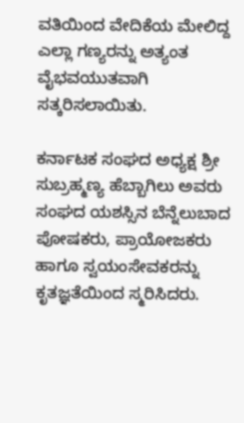ವತಿಯಿಂದ ವೇದಿಕೆಯ ಮೇಲಿದ್ದ ಎಲ್ಲಾ ಗಣ್ಯರನ್ನು ಅತ್ಯಂತ ವೈಭವಯುತವಾಗಿ ಸತ್ಕರಿಸಲಾಯಿತು.

ಕರ್ನಾಟಕ ಸಂಘದ ಅಧ್ಯಕ್ಷ ಶ್ರೀ ಸುಬ್ರಹ್ಮಣ್ಯ ಹೆಬ್ಬಾಗಿಲು ಅವರು ಸಂಘದ ಯಶಸ್ಸಿನ ಬೆನ್ನೆಲುಬಾದ ಪೋಷಕರು, ಪ್ರಾಯೋಜಕರು ಹಾಗೂ ಸ್ವಯಂಸೇವಕರನ್ನು ಕೃತಜ್ಞತೆಯಿಂದ ಸ್ಮರಿಸಿದರು.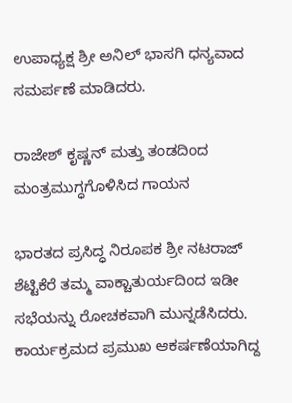ಉಪಾಧ್ಯಕ್ಷ ಶ್ರೀ ಅನಿಲ್ ಭಾಸಗಿ ಧನ್ಯವಾದ ಸಮರ್ಪಣೆ ಮಾಡಿದರು.

ರಾಜೇಶ್ ಕೃಷ್ಣನ್ ಮತ್ತು ತಂಡದಿಂದ ಮಂತ್ರಮುಗ್ಧಗೊಳಿಸಿದ ಗಾಯನ

ಭಾರತದ ಪ್ರಸಿದ್ಧ ನಿರೂಪಕ ಶ್ರೀ ನಟರಾಜ್ ಶೆಟ್ಟಿಕೆರೆ ತಮ್ಮ ವಾಕ್ಚಾತುರ್ಯದಿಂದ ಇಡೀ ಸಭೆಯನ್ನು ರೋಚಕವಾಗಿ ಮುನ್ನಡೆಸಿದರು. ಕಾರ್ಯಕ್ರಮದ ಪ್ರಮುಖ ಆಕರ್ಷಣೆಯಾಗಿದ್ದ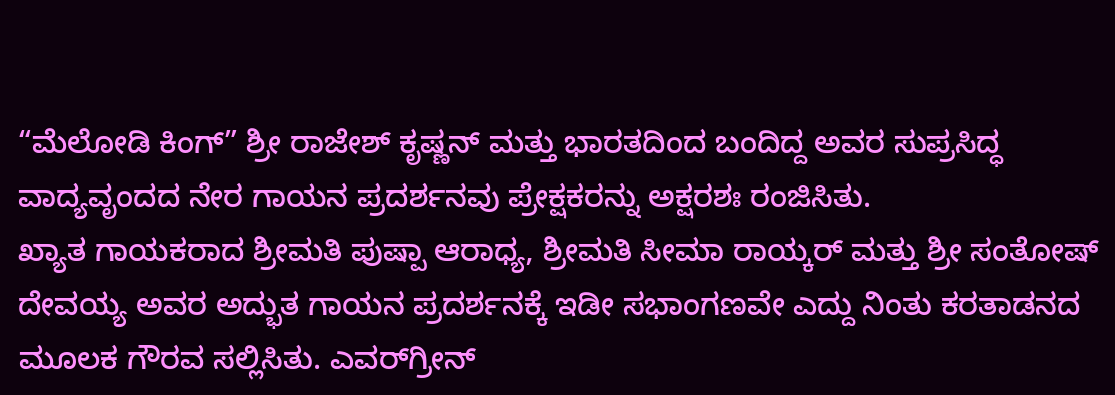“ಮೆಲೋಡಿ ಕಿಂಗ್” ಶ್ರೀ ರಾಜೇಶ್ ಕೃಷ್ಣನ್ ಮತ್ತು ಭಾರತದಿಂದ ಬಂದಿದ್ದ ಅವರ ಸುಪ್ರಸಿದ್ಧ ವಾದ್ಯವೃಂದದ ನೇರ ಗಾಯನ ಪ್ರದರ್ಶನವು ಪ್ರೇಕ್ಷಕರನ್ನು ಅಕ್ಷರಶಃ ರಂಜಿಸಿತು.
ಖ್ಯಾತ ಗಾಯಕರಾದ ಶ್ರೀಮತಿ ಪುಷ್ಪಾ ಆರಾಧ್ಯ, ಶ್ರೀಮತಿ ಸೀಮಾ ರಾಯ್ಕರ್ ಮತ್ತು ಶ್ರೀ ಸಂತೋಷ್ ದೇವಯ್ಯ ಅವರ ಅದ್ಭುತ ಗಾಯನ ಪ್ರದರ್ಶನಕ್ಕೆ ಇಡೀ ಸಭಾಂಗಣವೇ ಎದ್ದು ನಿಂತು ಕರತಾಡನದ ಮೂಲಕ ಗೌರವ ಸಲ್ಲಿಸಿತು. ಎವರ್‌ಗ್ರೀನ್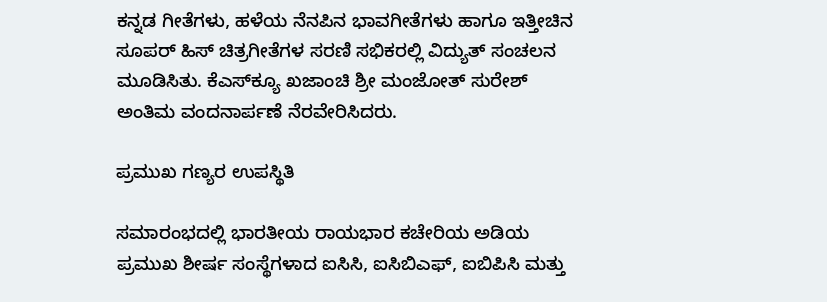ಕನ್ನಡ ಗೀತೆಗಳು, ಹಳೆಯ ನೆನಪಿನ ಭಾವಗೀತೆಗಳು ಹಾಗೂ ಇತ್ತೀಚಿನ ಸೂಪರ್ ಹಿಸ್ ಚಿತ್ರಗೀತೆಗಳ ಸರಣಿ ಸಭಿಕರಲ್ಲಿ ವಿದ್ಯುತ್ ಸಂಚಲನ ಮೂಡಿಸಿತು. ಕೆಎಸ್‍ಕ್ಯೂ ಖಜಾಂಚಿ ಶ್ರೀ ಮಂಜೋತ್ ಸುರೇಶ್ ಅಂತಿಮ ವಂದನಾರ್ಪಣೆ ನೆರವೇರಿಸಿದರು.

ಪ್ರಮುಖ ಗಣ್ಯರ ಉಪಸ್ಥಿತಿ

ಸಮಾರಂಭದಲ್ಲಿ ಭಾರತೀಯ ರಾಯಭಾರ ಕಚೇರಿಯ ಅಡಿಯ ಪ್ರಮುಖ ಶೀರ್ಷ ಸಂಸ್ಥೆಗಳಾದ ಐಸಿಸಿ, ಐಸಿಬಿಎಫ್, ಐಬಿಪಿಸಿ ಮತ್ತು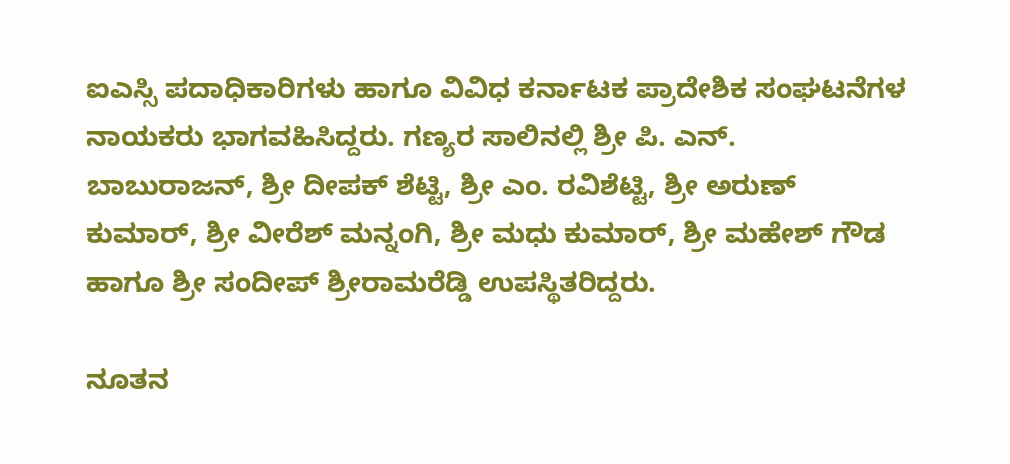ಐಎಸ್ಸಿ ಪದಾಧಿಕಾರಿಗಳು ಹಾಗೂ ವಿವಿಧ ಕರ್ನಾಟಕ ಪ್ರಾದೇಶಿಕ ಸಂಘಟನೆಗಳ ನಾಯಕರು ಭಾಗವಹಿಸಿದ್ದರು. ಗಣ್ಯರ ಸಾಲಿನಲ್ಲಿ ಶ್ರೀ ಪಿ. ಎನ್. ಬಾಬುರಾಜನ್, ಶ್ರೀ ದೀಪಕ್ ಶೆಟ್ಟಿ, ಶ್ರೀ ಎಂ. ರವಿಶೆಟ್ಟಿ, ಶ್ರೀ ಅರುಣ್ ಕುಮಾರ್, ಶ್ರೀ ವೀರೆಶ್ ಮನ್ನಂಗಿ, ಶ್ರೀ ಮಧು ಕುಮಾರ್, ಶ್ರೀ ಮಹೇಶ್ ಗೌಡ ಹಾಗೂ ಶ್ರೀ ಸಂದೀಪ್ ಶ್ರೀರಾಮರೆಡ್ಡಿ ಉಪಸ್ಥಿತರಿದ್ದರು.

ನೂತನ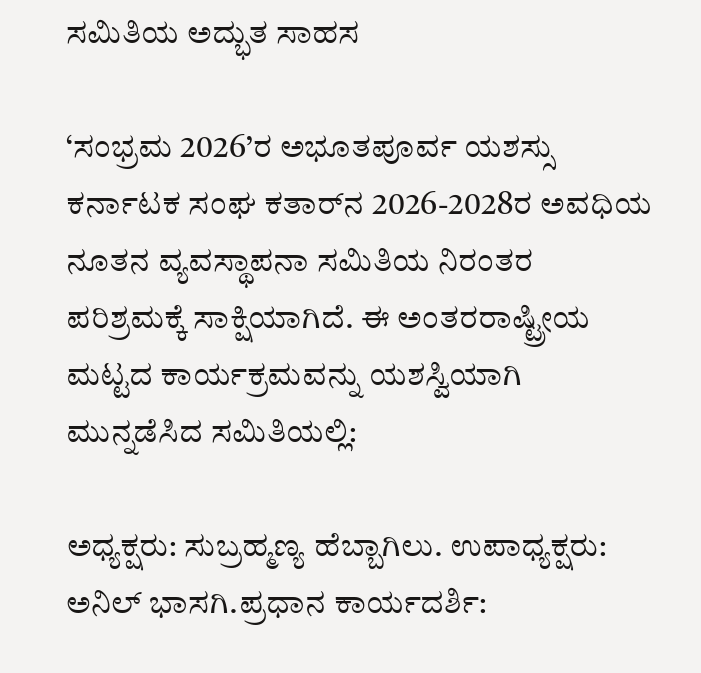ಸಮಿತಿಯ ಅದ್ಭುತ ಸಾಹಸ

‘ಸಂಭ್ರಮ 2026’ರ ಅಭೂತಪೂರ್ವ ಯಶಸ್ಸು ಕರ್ನಾಟಕ ಸಂಘ ಕತಾರ್‌ನ 2026-2028ರ ಅವಧಿಯ ನೂತನ ವ್ಯವಸ್ಥಾಪನಾ ಸಮಿತಿಯ ನಿರಂತರ ಪರಿಶ್ರಮಕ್ಕೆ ಸಾಕ್ಷಿಯಾಗಿದೆ. ಈ ಅಂತರರಾಷ್ಟ್ರೀಯ ಮಟ್ಟದ ಕಾರ್ಯಕ್ರಮವನ್ನು ಯಶಸ್ವಿಯಾಗಿ ಮುನ್ನಡೆಸಿದ ಸಮಿತಿಯಲ್ಲಿ:

ಅಧ್ಯಕ್ಷರು: ಸುಬ್ರಹ್ಮಣ್ಯ ಹೆಬ್ಬಾಗಿಲು. ಉಪಾಧ್ಯಕ್ಷರು: ಅನಿಲ್ ಭಾಸಗಿ.ಪ್ರಧಾನ ಕಾರ್ಯದರ್ಶಿ: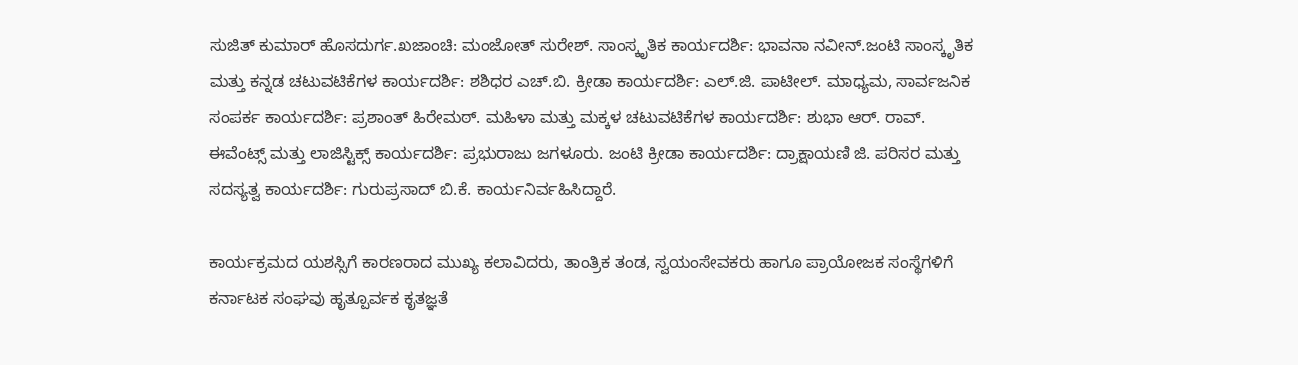ಸುಜಿತ್ ಕುಮಾರ್ ಹೊಸದುರ್ಗ.ಖಜಾಂಚಿ: ಮಂಜೋತ್ ಸುರೇಶ್. ಸಾಂಸ್ಕೃತಿಕ ಕಾರ್ಯದರ್ಶಿ: ಭಾವನಾ ನವೀನ್.ಜಂಟಿ ಸಾಂಸ್ಕೃತಿಕ ಮತ್ತು ಕನ್ನಡ ಚಟುವಟಿಕೆಗಳ ಕಾರ್ಯದರ್ಶಿ: ಶಶಿಧರ ಎಚ್.ಬಿ. ಕ್ರೀಡಾ ಕಾರ್ಯದರ್ಶಿ: ಎಲ್.ಜಿ. ಪಾಟೀಲ್. ಮಾಧ್ಯಮ, ಸಾರ್ವಜನಿಕ ಸಂಪರ್ಕ ಕಾರ್ಯದರ್ಶಿ: ಪ್ರಶಾಂತ್ ಹಿರೇಮಠ್. ಮಹಿಳಾ ಮತ್ತು ಮಕ್ಕಳ ಚಟುವಟಿಕೆಗಳ ಕಾರ್ಯದರ್ಶಿ: ಶುಭಾ ಆರ್. ರಾವ್.  ಈವೆಂಟ್ಸ್ ಮತ್ತು ಲಾಜಿಸ್ಟಿಕ್ಸ್ ಕಾರ್ಯದರ್ಶಿ: ಪ್ರಭುರಾಜು ಜಗಳೂರು. ಜಂಟಿ ಕ್ರೀಡಾ ಕಾರ್ಯದರ್ಶಿ: ದ್ರಾಕ್ಷಾಯಣಿ ಜಿ. ಪರಿಸರ ಮತ್ತು ಸದಸ್ಯತ್ವ ಕಾರ್ಯದರ್ಶಿ: ಗುರುಪ್ರಸಾದ್ ಬಿ.ಕೆ. ಕಾರ್ಯನಿರ್ವಹಿಸಿದ್ದಾರೆ.

ಕಾರ್ಯಕ್ರಮದ ಯಶಸ್ಸಿಗೆ ಕಾರಣರಾದ ಮುಖ್ಯ ಕಲಾವಿದರು, ತಾಂತ್ರಿಕ ತಂಡ, ಸ್ವಯಂಸೇವಕರು ಹಾಗೂ ಪ್ರಾಯೋಜಕ ಸಂಸ್ಥೆಗಳಿಗೆ ಕರ್ನಾಟಕ ಸಂಘವು ಹೃತ್ಪೂರ್ವಕ ಕೃತಜ್ಞತೆ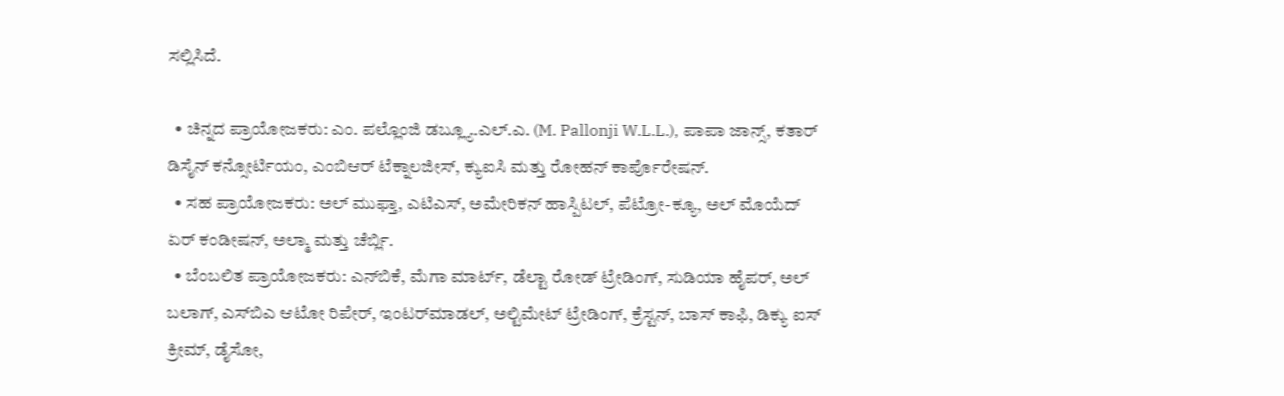ಸಲ್ಲಿಸಿದೆ.

  • ಚಿನ್ನದ ಪ್ರಾಯೋಜಕರು: ಎಂ. ಪಲ್ಲೊಂಜಿ ಡಬ್ಲ್ಯೂ.ಎಲ್.ಎ. (M. Pallonji W.L.L.), ಪಾಪಾ ಜಾನ್ಸ್, ಕತಾರ್ ಡಿಸೈನ್ ಕನ್ಸೋರ್ಟಿಯಂ, ಎಂಬಿಆರ್ ಟೆಕ್ನಾಲಜೀಸ್, ಕ್ಯುಐಸಿ ಮತ್ತು ರೋಹನ್ ಕಾರ್ಪೊರೇಷನ್.
  • ಸಹ ಪ್ರಾಯೋಜಕರು: ಅಲ್ ಮುಫ್ತಾ, ಎಟಿಎಸ್, ಅಮೇರಿಕನ್ ಹಾಸ್ಪಿಟಲ್, ಪೆಟ್ರೋ-ಕ್ಯೂ, ಅಲ್ ಮೊಯೆದ್ ಏರ್ ಕಂಡೀಷನ್, ಅಲ್ಮಾ ಮತ್ತು ಚೆರ್ಬ್ಲಿ.
  • ಬೆಂಬಲಿತ ಪ್ರಾಯೋಜಕರು: ಎನ್‌ಬಿಕೆ, ಮೆಗಾ ಮಾರ್ಟ್, ಡೆಲ್ಟಾ ರೋಡ್ ಟ್ರೇಡಿಂಗ್, ಸುಡಿಯಾ ಹೈಪರ್, ಅಲ್ ಬಲಾಗ್, ಎಸ್‌ಬಿಎ ಆಟೋ ರಿಪೇರ್, ಇಂಟರ್‌ಮಾಡಲ್, ಅಲ್ಟಿಮೇಟ್ ಟ್ರೇಡಿಂಗ್, ಕ್ರೆಸ್ಟನ್, ಬಾಸ್ ಕಾಫಿ, ಡಿಕ್ಯು ಐಸ್ ಕ್ರೀಮ್, ಡೈಸೋ,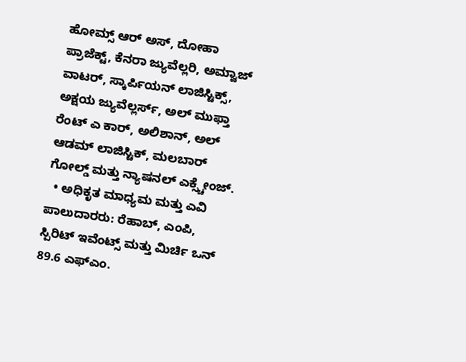ಹೋಮ್ಸ್ ಆರ್ ಅಸ್, ದೋಹಾ ಪ್ರಾಜೆಕ್ಟ್, ಕೆನರಾ ಜ್ಯುವೆಲ್ಲರಿ, ಅಮ್ವಾಜ್ ವಾಟರ್, ಸ್ಕಾರ್ಪಿಯನ್ ಲಾಜಿಸ್ಟಿಕ್ಸ್, ಅಕ್ಷಯ ಜ್ಯುವೆಲ್ಲರ್ಸ್, ಅಲ್ ಮುಫ್ತಾ ರೆಂಟ್ ಎ ಕಾರ್, ಅಲಿಶಾನ್, ಅಲ್ ಆಡಮ್ ಲಾಜಿಸ್ಟಿಕ್, ಮಲಬಾರ್ ಗೋಲ್ಡ್ ಮತ್ತು ನ್ಯಾಷನಲ್ ಎಕ್ಸ್ಚೇಂಜ್.
  • ಅಧಿಕೃತ ಮಾಧ್ಯಮ ಮತ್ತು ಎವಿ ಪಾಲುದಾರರು: ರೆಹಾಬ್, ಎಂಪಿ, ಸ್ಪಿರಿಟ್ ಇವೆಂಟ್ಸ್ ಮತ್ತು ಮಿರ್ಚಿ ಒನ್ 89.6 ಎಫ್ಎಂ.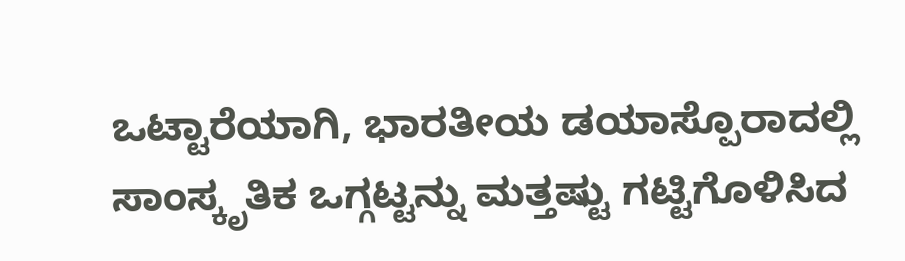ಒಟ್ಟಾರೆಯಾಗಿ, ಭಾರತೀಯ ಡಯಾಸ್ಪೊರಾದಲ್ಲಿ ಸಾಂಸ್ಕೃತಿಕ ಒಗ್ಗಟ್ಟನ್ನು ಮತ್ತಷ್ಟು ಗಟ್ಟಿಗೊಳಿಸಿದ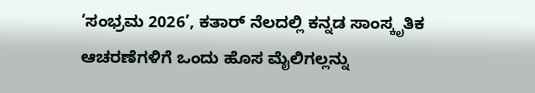‘ಸಂಭ್ರಮ 2026’, ಕತಾರ್ ನೆಲದಲ್ಲಿ ಕನ್ನಡ ಸಾಂಸ್ಕೃತಿಕ ಆಚರಣೆಗಳಿಗೆ ಒಂದು ಹೊಸ ಮೈಲಿಗಲ್ಲನ್ನು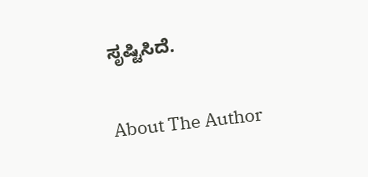ಸೃಷ್ಟಿಸಿದೆ.

About The Author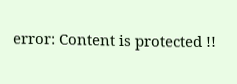error: Content is protected !!